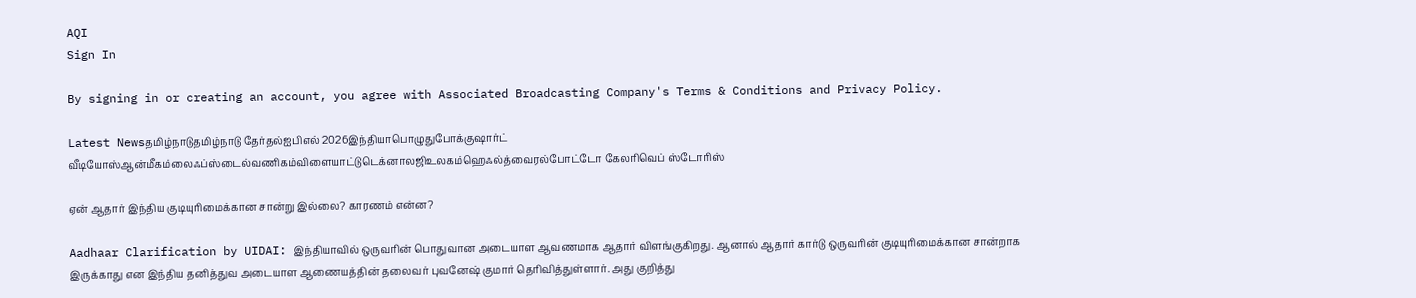AQI
Sign In

By signing in or creating an account, you agree with Associated Broadcasting Company's Terms & Conditions and Privacy Policy.

Latest Newsதமிழ்நாடுதமிழ்நாடு தேர்தல்ஐபிஎல் 2026இந்தியாபொழுதுபோக்குஷார்ட் வீடியோஸ்ஆன்மீகம்லைஃப்ஸ்டைல்வணிகம்விளையாட்டுடெக்னாலஜிஉலகம்ஹெஃல்த்வைரல்போட்டோ கேலரிவெப் ஸ்டோரிஸ்

ஏன் ஆதார் இந்திய குடியுரிமைக்கான சான்று இல்லை? காரணம் என்ன?

Aadhaar Clarification by UIDAI: இந்தியாவில் ஒருவரின் பொதுவான அடையாள ஆவணமாக ஆதார் விளங்குகிறது. ஆனால் ஆதார் கார்டு ஒருவரின் குடியுரிமைக்கான சான்றாக இருக்காது என இந்திய தனித்துவ அடையாள ஆணையத்தின் தலைவர் புவனேஷ் குமார் தெரிவித்துள்ளார். அது குறித்து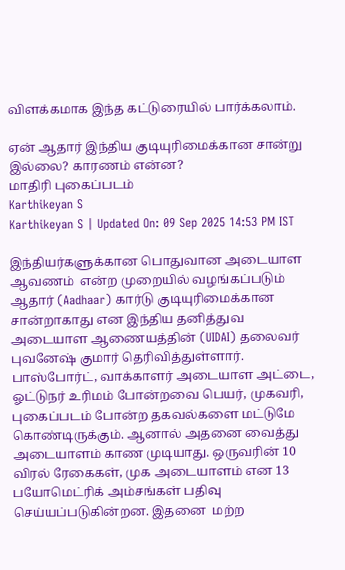விளக்கமாக இந்த கட்டுரையில் பார்க்கலாம்.

ஏன் ஆதார் இந்திய குடியுரிமைக்கான சான்று இல்லை? காரணம் என்ன?
மாதிரி புகைப்படம்
Karthikeyan S
Karthikeyan S | Updated On: 09 Sep 2025 14:53 PM IST

இந்தியர்களுக்கான பொதுவான அடையாள ஆவணம்  என்ற முறையில் வழங்கப்படும் ஆதார் (Aadhaar) கார்டு குடியுரிமைக்கான சான்றாகாது என இந்திய தனித்துவ அடையாள ஆணையத்தின் (UIDAI) தலைவர் புவனேஷ் குமார் தெரிவித்துள்ளார். பாஸ்போர்ட், வாக்காளர் அடையாள அட்டை, ஓட்டுநர் உரிமம் போன்றவை பெயர், முகவரி, புகைப்படம் போன்ற தகவல்களை மட்டுமே கொண்டிருக்கும். ஆனால் அதனை வைத்து அடையாளம் காண முடியாது. ஒருவரின் 10 விரல் ரேகைகள், முக அடையாளம் என 13 பயோமெட்ரிக் அம்சங்கள் பதிவு செய்யப்படுகின்றன. இதனை  மற்ற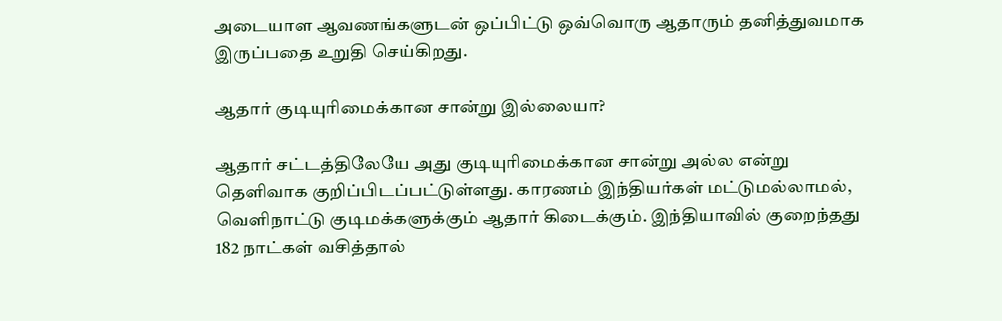அடையாள ஆவணங்களுடன் ஒப்பிட்டு ஒவ்வொரு ஆதாரும் தனித்துவமாக இருப்பதை உறுதி செய்கிறது.

ஆதார் குடியுரிமைக்கான சான்று இல்லையா?

ஆதார் சட்டத்திலேயே அது குடியுரிமைக்கான சான்று அல்ல என்று தெளிவாக குறிப்பிடப்பட்டுள்ளது. காரணம் இந்தியர்கள் மட்டுமல்லாமல், வெளிநாட்டு குடிமக்களுக்கும் ஆதார் கிடைக்கும். இந்தியாவில் குறைந்தது 182 நாட்கள் வசித்தால்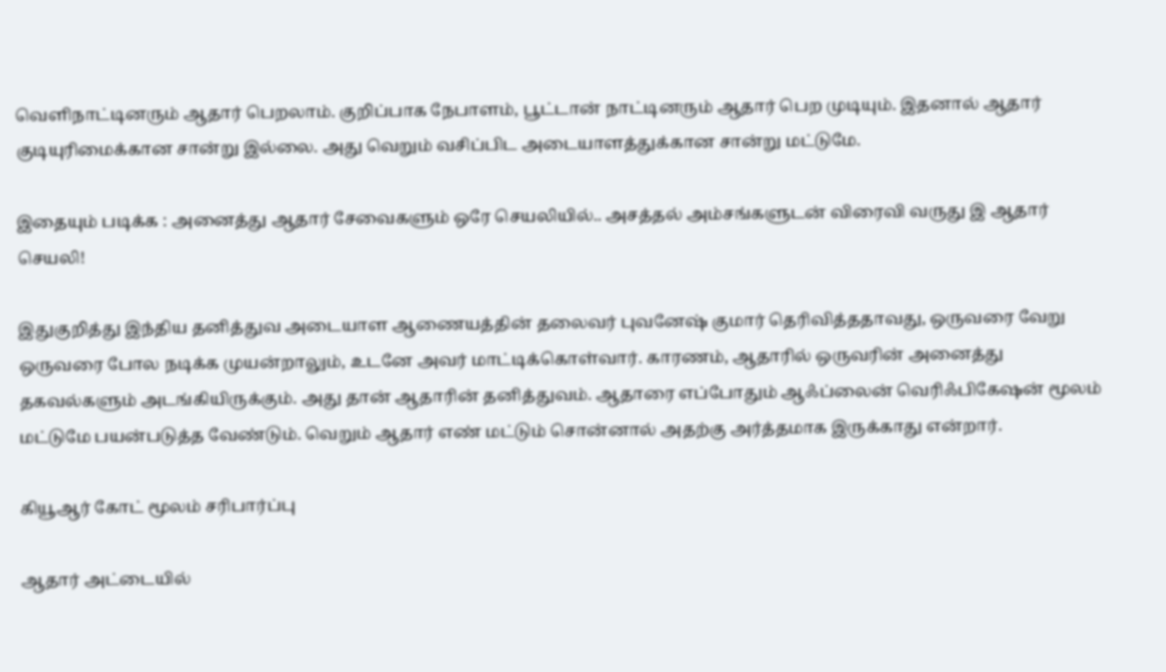வெளிநாட்டினரும் ஆதார் பெறலாம். குறிப்பாக நேபாளம், பூட்டான் நாட்டினரும் ஆதார் பெற முடியும். இதனால் ஆதார் குடியுரிமைக்கான சான்று இல்லை. அது வெறும் வசிப்பிட அடையாளத்துக்கான சான்று மட்டுமே.

இதையும் படிக்க : அனைத்து ஆதார் சேவைகளும் ஒரே செயலியில்.. அசத்தல் அம்சங்களுடன் விரைவி வருது இ ஆதார் செயலி!

இதுகுறித்து இந்திய தனித்துவ அடையாள ஆணையத்தின் தலைவர் புவனேஷ் குமார் தெரிவித்ததாவது, ஒருவரை வேறு ஒருவரை போல நடிக்க முயன்றாலும், உடனே அவர் மாட்டிக்கொள்வார். காரணம், ஆதாரில் ஒருவரின் அனைத்து தகவல்களும் அடங்கியிருக்கும். அது தான் ஆதாரின் தனித்துவம். ஆதாரை எப்போதும் ஆஃப்லைன் வெரிஃபிகேஷன் மூலம் மட்டுமே பயன்படுத்த வேண்டும். வெறும் ஆதார் எண் மட்டும் சொன்னால் அதற்கு அர்த்தமாக இருக்காது என்றார்.

கியூஆர் கோட் மூலம் சரிபார்ப்பு

ஆதார் அட்டையில்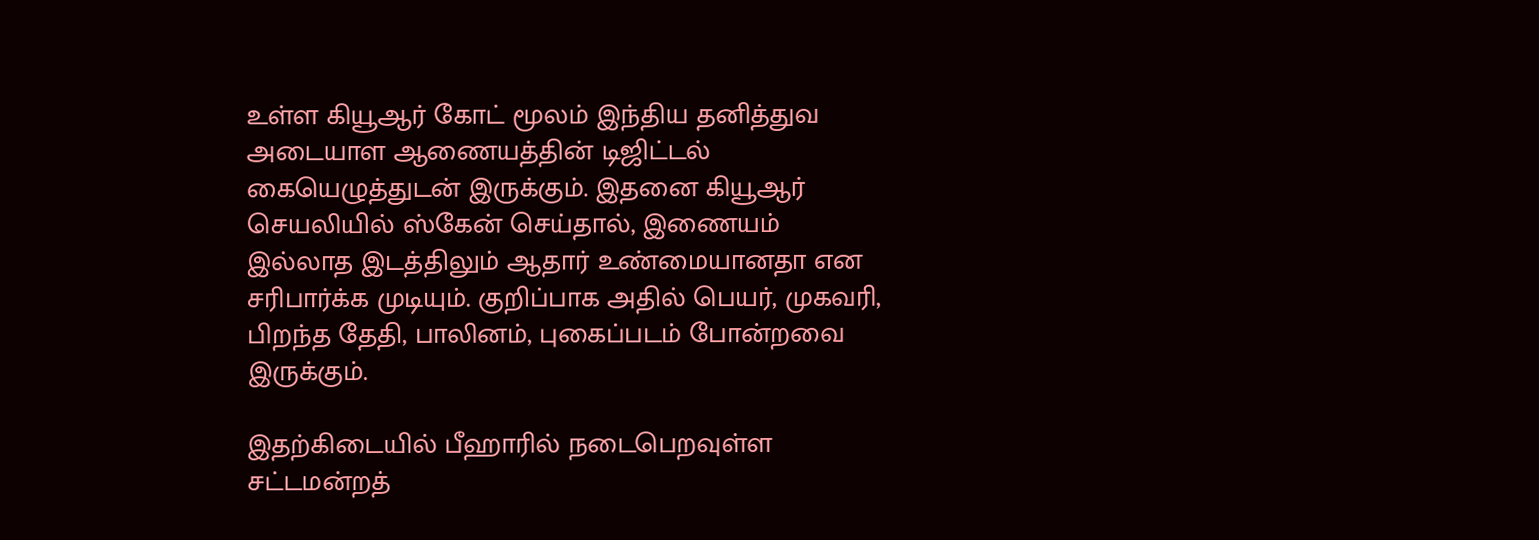உள்ள கியூஆர் கோட் மூலம் இந்திய தனித்துவ அடையாள ஆணையத்தின் டிஜிட்டல் கையெழுத்துடன் இருக்கும். இதனை கியூஆர் செயலியில் ஸ்கேன் செய்தால், இணையம் இல்லாத இடத்திலும் ஆதார் உண்மையானதா என சரிபார்க்க முடியும். குறிப்பாக அதில் பெயர், முகவரி, பிறந்த தேதி, பாலினம், புகைப்படம் போன்றவை இருக்கும்.

இதற்கிடையில் பீஹாரில் நடைபெறவுள்ள சட்டமன்றத்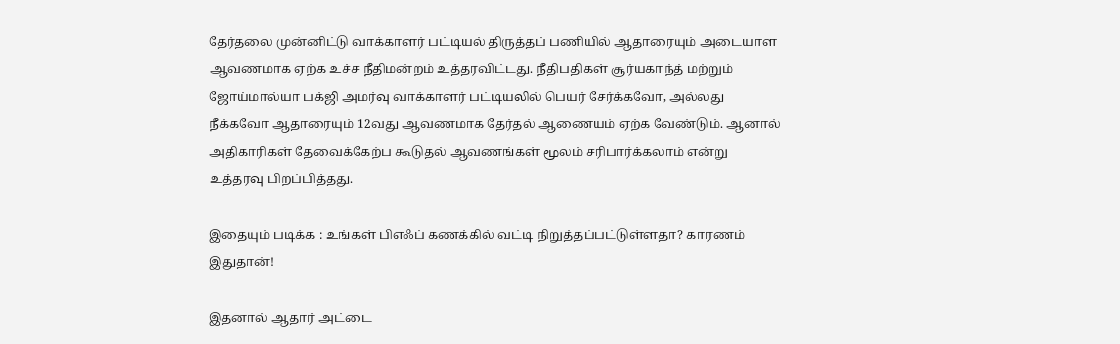தேர்தலை முன்னிட்டு வாக்காளர் பட்டியல் திருத்தப் பணியில் ஆதாரையும் அடையாள ஆவணமாக ஏற்க உச்ச நீதிமன்றம் உத்தரவிட்டது. நீதிபதிகள் சூர்யகாந்த் மற்றும் ஜோய்மால்யா பக்ஜி அமர்வு வாக்காளர் பட்டியலில் பெயர் சேர்க்கவோ, அல்லது நீக்கவோ ஆதாரையும் 12வது ஆவணமாக தேர்தல் ஆணையம் ஏற்க வேண்டும். ஆனால் அதிகாரிகள் தேவைக்கேற்ப கூடுதல் ஆவணங்கள் மூலம் சரிபார்க்கலாம் என்று உத்தரவு பிறப்பித்தது.

இதையும் படிக்க : உங்கள் பிஎஃப் கணக்கில் வட்டி நிறுத்தப்பட்டுள்ளதா? காரணம் இதுதான்!

இதனால் ஆதார் அட்டை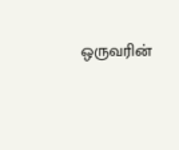ஒருவரின்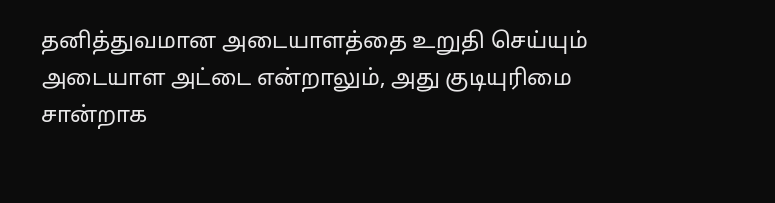தனித்துவமான அடையாளத்தை உறுதி செய்யும் அடையாள அட்டை என்றாலும், அது குடியுரிமை சான்றாக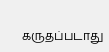கருதப்படாது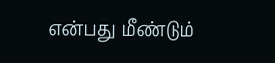என்பது மீண்டும்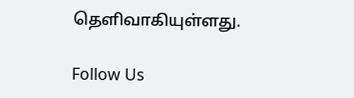தெளிவாகியுள்ளது.

Follow Us